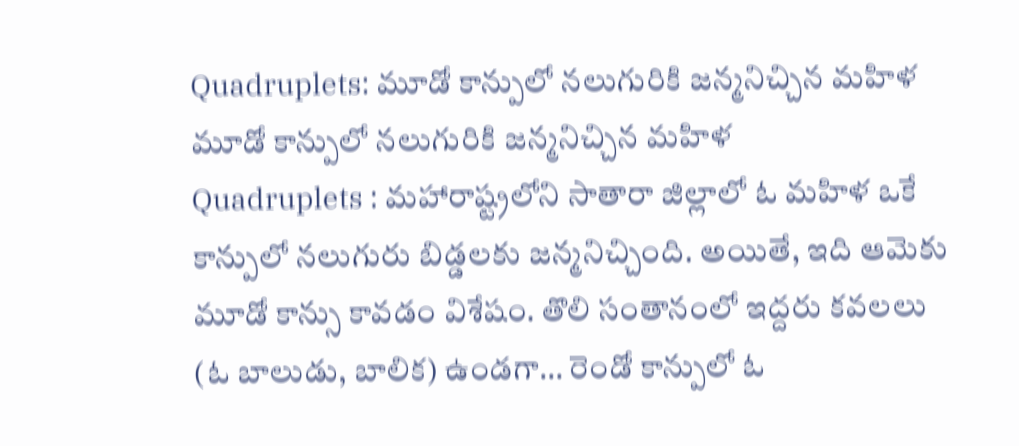Quadruplets: మూడో కాన్పులో నలుగురికి జన్మనిచ్చిన మహిళ
మూడో కాన్పులో నలుగురికి జన్మనిచ్చిన మహిళ
Quadruplets : మహారాష్ట్రలోని సాతారా జిల్లాలో ఓ మహిళ ఒకే కాన్పులో నలుగురు బిడ్డలకు జన్మనిచ్చింది. అయితే, ఇది ఆమెకు మూడో కాన్సు కావడం విశేషం. తొలి సంతానంలో ఇద్దరు కవలలు (ఓ బాలుడు, బాలిక) ఉండగా… రెండో కాన్పులో ఓ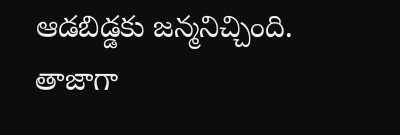ఆడబిడ్డకు జన్మనిచ్చింది. తాజాగా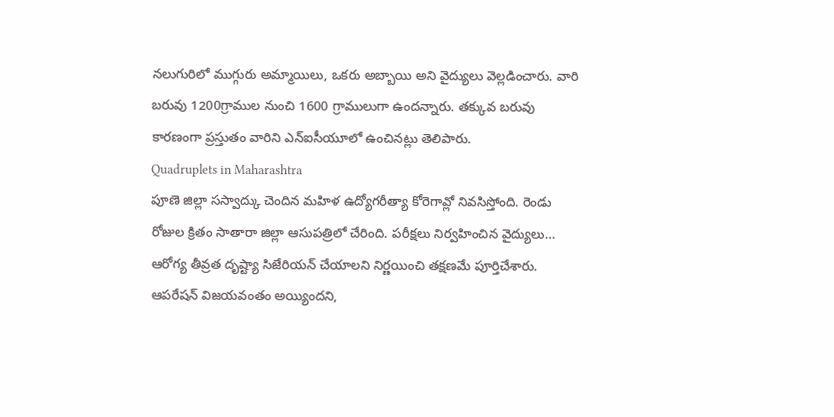నలుగురిలో ముగ్గురు అమ్మాయిలు, ఒకరు అబ్బాయి అని వైద్యులు వెల్లడించారు. వారి బరువు 1200గ్రాముల నుంచి 1600 గ్రాములుగా ఉందన్నారు. తక్కువ బరువు కారణంగా ప్రస్తుతం వారిని ఎన్ఐసీయూలో ఉంచినట్లు తెలిపారు.
Quadruplets in Maharashtra
పూణె జిల్లా సస్వాద్కు చెందిన మహిళ ఉద్యోగరీత్యా కోరెగావ్లో నివసిస్తోంది. రెండు రోజుల క్రితం సాతారా జిల్లా ఆసుపత్రిలో చేరింది. పరీక్షలు నిర్వహించిన వైద్యులు… ఆరోగ్య తీవ్రత దృష్ట్యా సిజేరియన్ చేయాలని నిర్ణయించి తక్షణమే పూర్తిచేశారు. ఆపరేషన్ విజయవంతం అయ్యిందని,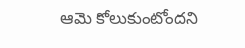ఆమె కోలుకుంటోందని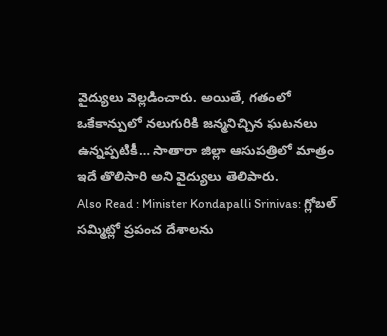వైద్యులు వెల్లడించారు. అయితే, గతంలో ఒకేకాన్పులో నలుగురికి జన్మనిచ్చిన ఘటనలు ఉన్నప్పటికీ… సాతారా జిల్లా ఆసుపత్రిలో మాత్రం ఇదే తొలిసారి అని వైద్యులు తెలిపారు.
Also Read : Minister Kondapalli Srinivas: గ్లోబల్ సమ్మిట్లో ప్రపంచ దేశాలను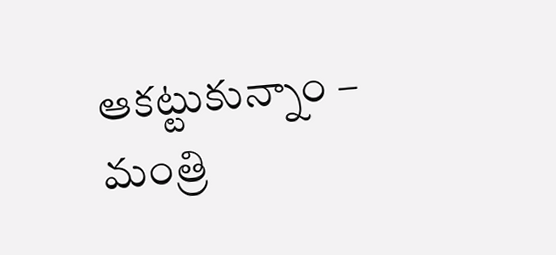ఆకట్టుకున్నాం – మంత్రి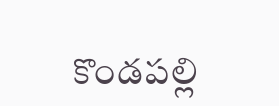కొండపల్లి